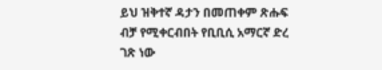ይህ ዝቅተኛ ዳታን በመጠቀም ጽሑፍ ብቻ የሚቀርብበት የቢቢሲ አማርኛ ድረ ገጽ ነው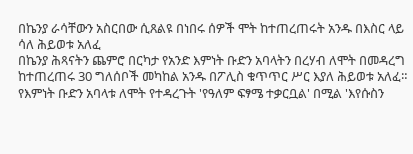በኬንያ ራሳቸውን አስርበው ሲጸልዩ በነበሩ ሰዎች ሞት ከተጠረጠሩት አንዱ በእስር ላይ ሳለ ሕይወቱ አለፈ
በኬንያ ሕጻናትን ጨምሮ በርካታ የአንድ እምነት ቡድን አባላትን በረሃብ ለሞት በመዳረግ ከተጠረጠሩ 30 ግለሰቦች መካከል አንዱ በፖሊስ ቁጥጥር ሥር እያለ ሕይወቱ አለፈ።
የእምነት ቡድን አባላቱ ለሞት የተዳረጉት 'የዓለም ፍፃሜ ተቃርቧል' በሚል 'እየሱስን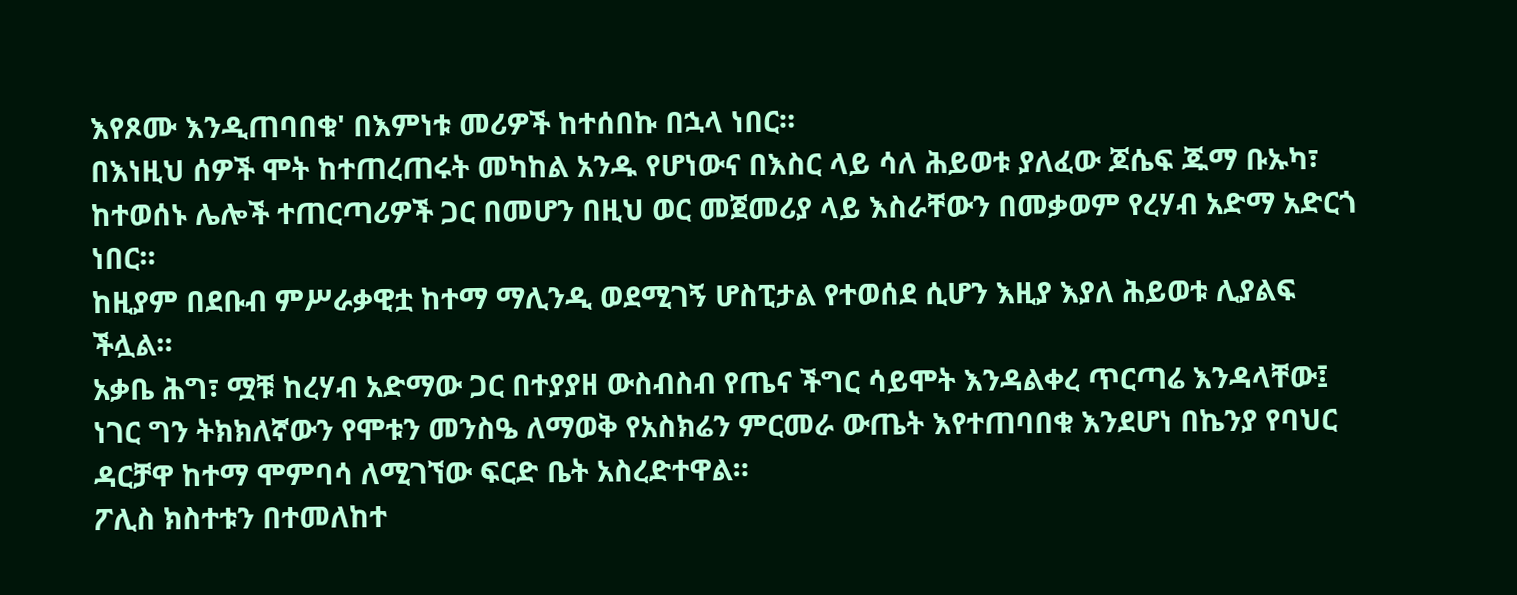እየጾሙ እንዲጠባበቁ' በእምነቱ መሪዎች ከተሰበኩ በኋላ ነበር።
በእነዚህ ሰዎች ሞት ከተጠረጠሩት መካከል አንዱ የሆነውና በእስር ላይ ሳለ ሕይወቱ ያለፈው ጆሴፍ ጁማ ቡኡካ፣ ከተወሰኑ ሌሎች ተጠርጣሪዎች ጋር በመሆን በዚህ ወር መጀመሪያ ላይ እስራቸውን በመቃወም የረሃብ አድማ አድርጎ ነበር።
ከዚያም በደቡብ ምሥራቃዊቷ ከተማ ማሊንዲ ወደሚገኝ ሆስፒታል የተወሰደ ሲሆን እዚያ እያለ ሕይወቱ ሊያልፍ ችሏል።
አቃቤ ሕግ፣ ሟቹ ከረሃብ አድማው ጋር በተያያዘ ውስብስብ የጤና ችግር ሳይሞት እንዳልቀረ ጥርጣሬ እንዳላቸው፤ ነገር ግን ትክክለኛውን የሞቱን መንስዔ ለማወቅ የአስክሬን ምርመራ ውጤት እየተጠባበቁ እንደሆነ በኬንያ የባህር ዳርቻዋ ከተማ ሞምባሳ ለሚገኘው ፍርድ ቤት አስረድተዋል።
ፖሊስ ክስተቱን በተመለከተ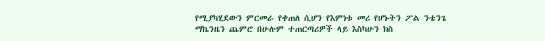የሚያካሂደውን ምርመራ የቀጠለ ሲሆን የእምነቱ መሪ የሆኑትን ፖል ንቴንጌ ማኬንዜን ጨምሮ በሁሉም ተጠርጣሪዎች ላይ እስካሁን ክስ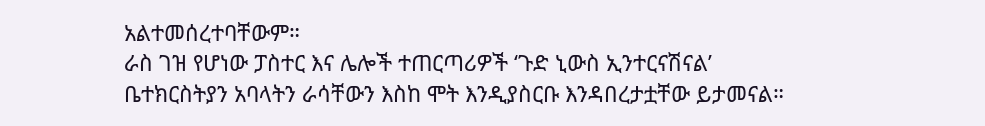አልተመሰረተባቸውም።
ራስ ገዝ የሆነው ፓስተር እና ሌሎች ተጠርጣሪዎች ‘ጉድ ኒውስ ኢንተርናሽናል’ ቤተክርስትያን አባላትን ራሳቸውን እስከ ሞት እንዲያስርቡ እንዳበረታቷቸው ይታመናል።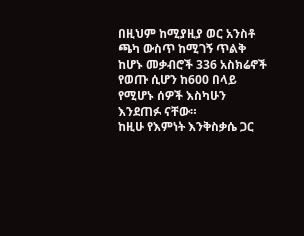በዚህም ከሚያዚያ ወር አንስቶ ጫካ ውስጥ ከሚገኝ ጥልቅ ከሆኑ መቃብሮች 336 አስክሬኖች የወጡ ሲሆን ከ600 በላይ የሚሆኑ ሰዎች እስካሁን እንደጠፉ ናቸው።
ከዚሁ የእምነት እንቅስቃሴ ጋር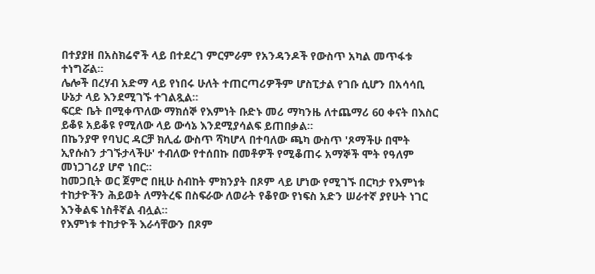በተያያዘ በአስክሬኖች ላይ በተደረገ ምርምራም የአንዳንዶች የውስጥ አካል መጥፋቱ ተነግሯል።
ሌሎች በረሃብ አድማ ላይ የነበሩ ሁለት ተጠርጣሪዎችም ሆስፒታል የገቡ ሲሆን በአሳሳቢ ሁኔታ ላይ እንደሚገኙ ተገልጿል።
ፍርድ ቤት በሚቀጥለው ማክሰኞ የእምነት ቡድኑ መሪ ማካንዜ ለተጨማሪ 60 ቀናት በእስር ይቆዩ አይቆዩ የሚለው ላይ ውሳኔ እንደሚያሳልፍ ይጠበቃል።
በኬንያዋ የባህር ዳርቻ ክሊፊ ውስጥ ሻካሆላ በተባለው ጫካ ውስጥ 'ጾማችሁ በሞት ኢየሱስን ታገኙታላችሁ' ተብለው የተሰበኩ በመቶዎች የሚቆጠሩ አማኞች ሞት የዓለም መነጋገሪያ ሆኖ ነበር።
ከመጋቢት ወር ጀምሮ በዚሁ ስብከት ምክንያት በጾም ላይ ሆነው የሚገኙ በርካታ የእምነቱ ተከታዮችን ሕይወት ለማትረፍ በስፍራው ለወራት የቆየው የነፍስ አድን ሠራተኛ ያየሁት ነገር እንቅልፍ ነስቶኛል ብሏል።
የእምነቱ ተከታዮች እራሳቸውን በጾም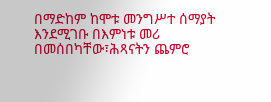በማድከም ከሞቱ መንግሥተ ሰማያት እንደሚገቡ በእምነቱ መሪ በመሰበካቸው፣ሕጻናትን ጨምሮ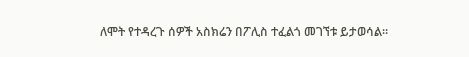ለሞት የተዳረጉ ሰዎች አስክሬን በፖሊስ ተፈልጎ መገኘቱ ይታወሳል።